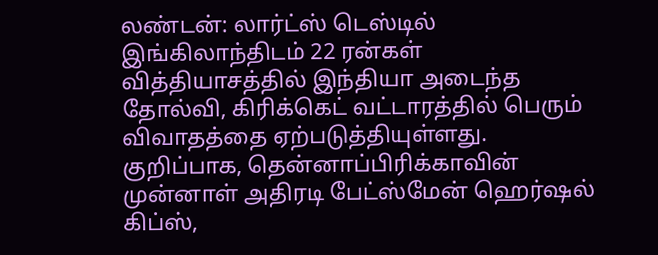லண்டன்: லார்ட்ஸ் டெஸ்டில் இங்கிலாந்திடம் 22 ரன்கள் வித்தியாசத்தில் இந்தியா அடைந்த தோல்வி, கிரிக்கெட் வட்டாரத்தில் பெரும் விவாதத்தை ஏற்படுத்தியுள்ளது. குறிப்பாக, தென்னாப்பிரிக்காவின் முன்னாள் அதிரடி பேட்ஸ்மேன் ஹெர்ஷல் கிப்ஸ்,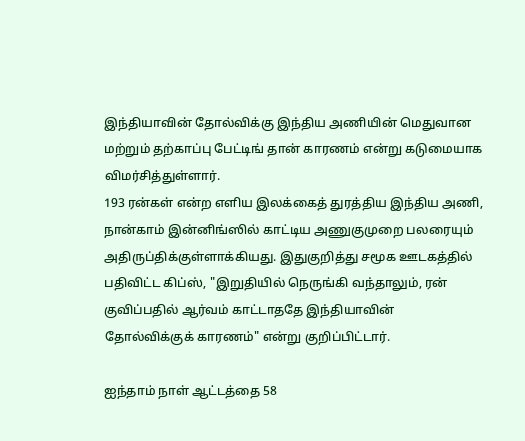இந்தியாவின் தோல்விக்கு இந்திய அணியின் மெதுவான மற்றும் தற்காப்பு பேட்டிங் தான் காரணம் என்று கடுமையாக விமர்சித்துள்ளார்.
193 ரன்கள் என்ற எளிய இலக்கைத் துரத்திய இந்திய அணி, நான்காம் இன்னிங்ஸில் காட்டிய அணுகுமுறை பலரையும் அதிருப்திக்குள்ளாக்கியது. இதுகுறித்து சமூக ஊடகத்தில் பதிவிட்ட கிப்ஸ், "இறுதியில் நெருங்கி வந்தாலும், ரன் குவிப்பதில் ஆர்வம் காட்டாததே இந்தியாவின் தோல்விக்குக் காரணம்" என்று குறிப்பிட்டார்.

ஐந்தாம் நாள் ஆட்டத்தை 58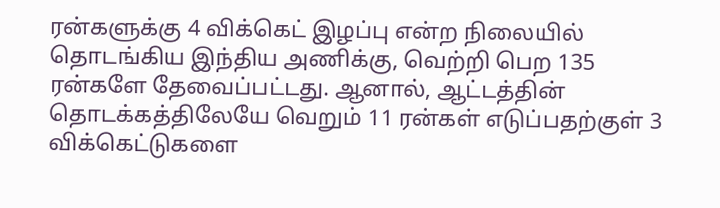ரன்களுக்கு 4 விக்கெட் இழப்பு என்ற நிலையில் தொடங்கிய இந்திய அணிக்கு, வெற்றி பெற 135 ரன்களே தேவைப்பட்டது. ஆனால், ஆட்டத்தின் தொடக்கத்திலேயே வெறும் 11 ரன்கள் எடுப்பதற்குள் 3 விக்கெட்டுகளை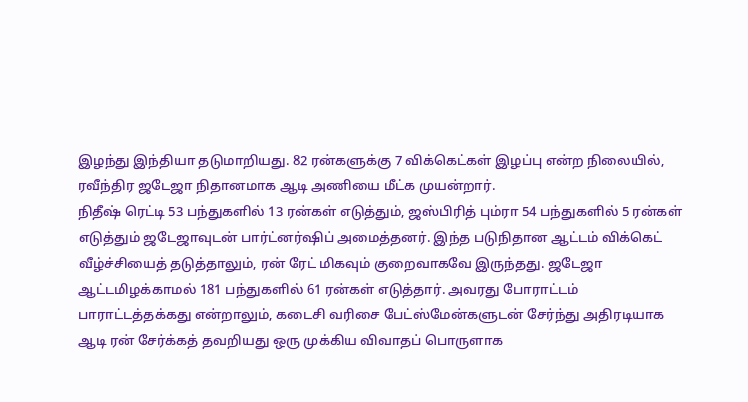இழந்து இந்தியா தடுமாறியது. 82 ரன்களுக்கு 7 விக்கெட்கள் இழப்பு என்ற நிலையில், ரவீந்திர ஜடேஜா நிதானமாக ஆடி அணியை மீட்க முயன்றார்.
நிதீஷ் ரெட்டி 53 பந்துகளில் 13 ரன்கள் எடுத்தும், ஜஸ்பிரித் பும்ரா 54 பந்துகளில் 5 ரன்கள் எடுத்தும் ஜடேஜாவுடன் பார்ட்னர்ஷிப் அமைத்தனர். இந்த படுநிதான ஆட்டம் விக்கெட் வீழ்ச்சியைத் தடுத்தாலும், ரன் ரேட் மிகவும் குறைவாகவே இருந்தது. ஜடேஜா ஆட்டமிழக்காமல் 181 பந்துகளில் 61 ரன்கள் எடுத்தார். அவரது போராட்டம் பாராட்டத்தக்கது என்றாலும், கடைசி வரிசை பேட்ஸ்மேன்களுடன் சேர்ந்து அதிரடியாக ஆடி ரன் சேர்க்கத் தவறியது ஒரு முக்கிய விவாதப் பொருளாக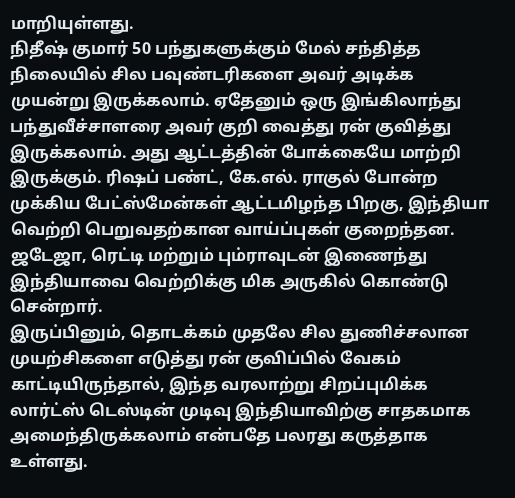மாறியுள்ளது.
நிதீஷ் குமார் 50 பந்துகளுக்கும் மேல் சந்தித்த நிலையில் சில பவுண்டரிகளை அவர் அடிக்க முயன்று இருக்கலாம். ஏதேனும் ஒரு இங்கிலாந்து பந்துவீச்சாளரை அவர் குறி வைத்து ரன் குவித்து இருக்கலாம். அது ஆட்டத்தின் போக்கையே மாற்றி இருக்கும். ரிஷப் பண்ட், கே.எல். ராகுல் போன்ற முக்கிய பேட்ஸ்மேன்கள் ஆட்டமிழந்த பிறகு, இந்தியா வெற்றி பெறுவதற்கான வாய்ப்புகள் குறைந்தன. ஜடேஜா, ரெட்டி மற்றும் பும்ராவுடன் இணைந்து இந்தியாவை வெற்றிக்கு மிக அருகில் கொண்டு சென்றார்.
இருப்பினும், தொடக்கம் முதலே சில துணிச்சலான முயற்சிகளை எடுத்து ரன் குவிப்பில் வேகம் காட்டியிருந்தால், இந்த வரலாற்று சிறப்புமிக்க லார்ட்ஸ் டெஸ்டின் முடிவு இந்தியாவிற்கு சாதகமாக அமைந்திருக்கலாம் என்பதே பலரது கருத்தாக உள்ளது.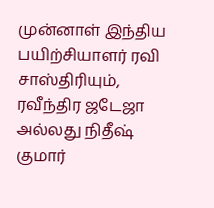முன்னாள் இந்திய பயிற்சியாளர் ரவி சாஸ்திரியும், ரவீந்திர ஜடேஜா அல்லது நிதீஷ் குமார்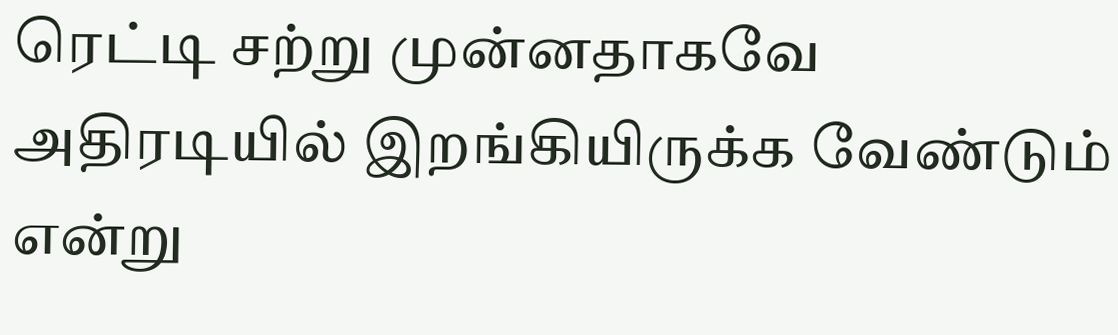ரெட்டி சற்று முன்னதாகவே அதிரடியில் இறங்கியிருக்க வேண்டும் என்று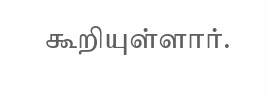கூறியுள்ளார்.